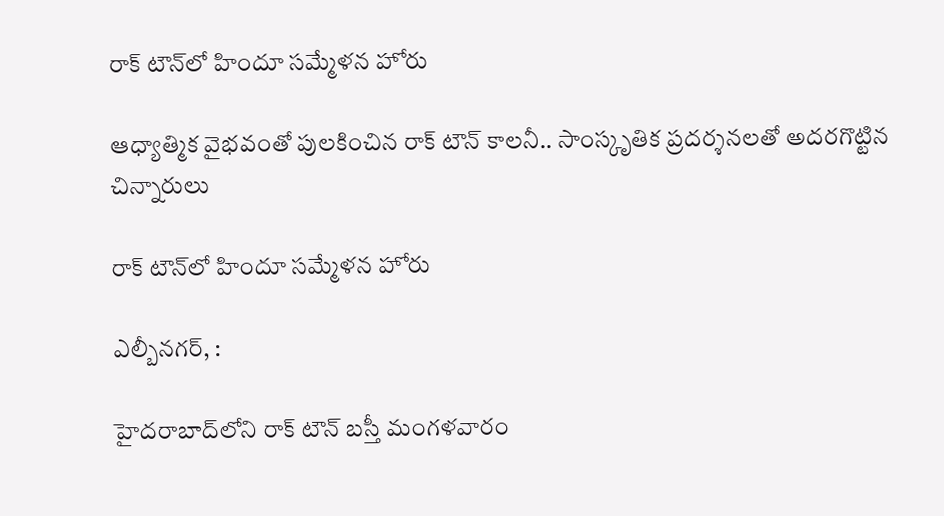రాక్ టౌన్‌లో హిందూ సమ్మేళన హోరు

ఆధ్యాత్మిక వైభవంతో పులకించిన రాక్ టౌన్ కాలనీ.. సాంస్కృతిక ప్రదర్శనలతో అదరగొట్టిన చిన్నారులు

రాక్ టౌన్‌లో హిందూ సమ్మేళన హోరు

ఎల్బీనగర్, :

హైదరాబాద్‌లోని రాక్ టౌన్ బస్తీ మంగళవారం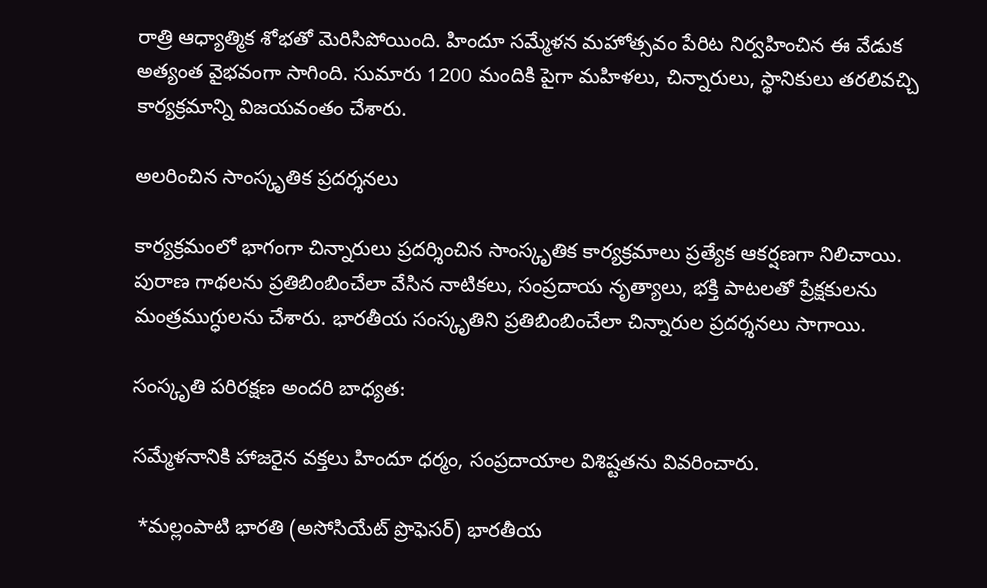రాత్రి ఆధ్యాత్మిక శోభతో మెరిసిపోయింది. హిందూ సమ్మేళన మహోత్సవం పేరిట నిర్వహించిన ఈ వేడుక అత్యంత వైభవంగా సాగింది. సుమారు 1200 మందికి పైగా మహిళలు, చిన్నారులు, స్థానికులు తరలివచ్చి కార్యక్రమాన్ని విజయవంతం చేశారు.

అలరించిన సాంస్కృతిక ప్రదర్శనలు

కార్యక్రమంలో భాగంగా చిన్నారులు ప్రదర్శించిన సాంస్కృతిక కార్యక్రమాలు ప్రత్యేక ఆకర్షణగా నిలిచాయి. పురాణ గాథలను ప్రతిబింబించేలా వేసిన నాటికలు, సంప్రదాయ నృత్యాలు, భక్తి పాటలతో ప్రేక్షకులను మంత్రముగ్ధులను చేశారు. భారతీయ సంస్కృతిని ప్రతిబింబించేలా చిన్నారుల ప్రదర్శనలు సాగాయి.

సంస్కృతి పరిరక్షణ అందరి బాధ్యత:

సమ్మేళనానికి హాజరైన వక్తలు హిందూ ధర్మం, సంప్రదాయాల విశిష్టతను వివరించారు.

 *మల్లంపాటి భారతి (అసోసియేట్ ప్రొఫెసర్) భారతీయ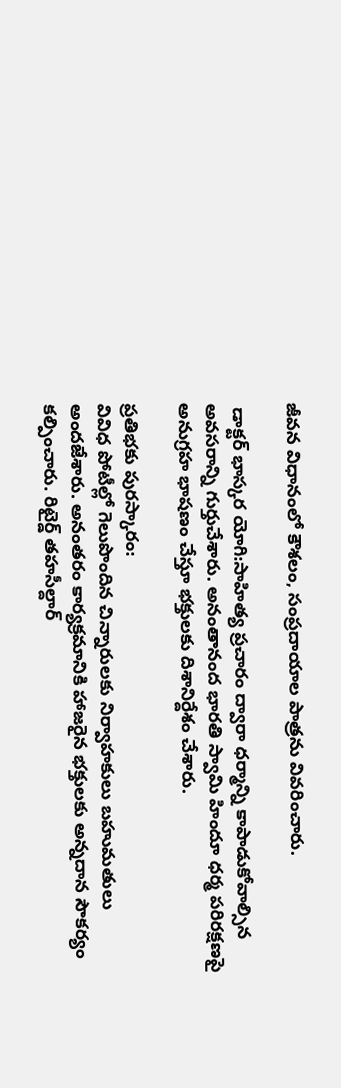జీవన విధానంలో కౌశలం, సంప్రదాయాల పాత్రను వివరించారు.

 డాక్టర్ భాస్కర యోగి:సాహిత్య ప్రచారం ద్వారా ధర్మాన్ని కాపాడుకోవాల్సిన అవసరాన్ని గుర్తుచేశారు. అనంతానంద భారతి స్వామి హిందూ ధర్మ పరిరక్షణపై అనుగ్రహ భాషణం చేస్తూ భక్తులకు దిశానిర్దేశం చేశారు.

ప్రతిభకు పురస్కారం:
వివిధ పోటీల్లో గెలుపొందిన చిన్నారులకు నిర్వాహకులు బహుమతులు అందజేశారు. అనంతరం కార్యక్రమానికి హాజరైన భక్తులకు అన్నదాన సౌకర్యం కల్పించారు. రిటైర్డ్ తహసీల్దార్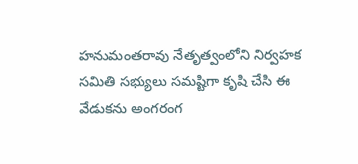హనుమంతరావు నేతృత్వంలోని నిర్వహక సమితి సభ్యులు సమష్టిగా కృషి చేసి ఈ వేడుకను అంగరంగ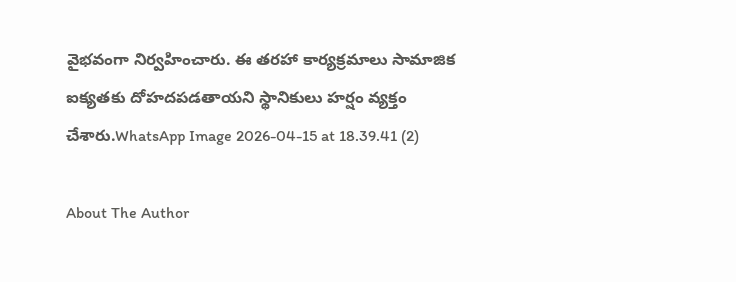వైభవంగా నిర్వహించారు. ఈ తరహా కార్యక్రమాలు సామాజిక ఐక్యతకు దోహదపడతాయని స్థానికులు హర్షం వ్యక్తం చేశారు.WhatsApp Image 2026-04-15 at 18.39.41 (2)

About The Author